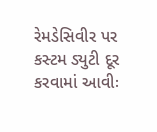રેમડેસિવીર પર કસ્ટમ ડ્યુટી દૂર કરવામાં આવીઃ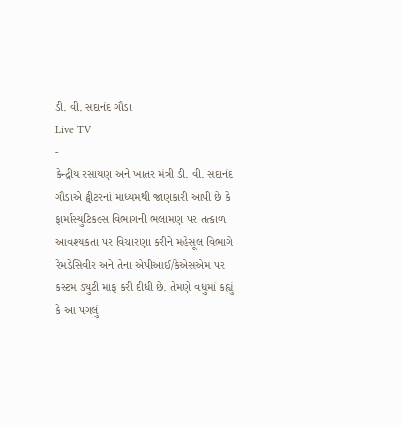ડી. વી. સદાનંદ ગૌડા
Live TV
-
કેન્દ્રીય રસાયણ અને ખાતર મંત્રી ડી. વી. સદાનંદ ગૌડાએ ટ્વીટરનાં માધ્યમથી જાણકારી આપી છે કે ફાર્માસ્યુટિકલ્સ વિભાગની ભલામણ પર તત્કાળ આવશ્યકતા પર વિચારણા કરીને મહેસૂલ વિભાગે રેમડેસિવીર અને તેના એપીઆઈ/કેએસએમ પર કસ્ટમ ડ્યુટી માફ કરી દીધી છે. તેમણે વધુમાં કહ્યું કે આ પગલું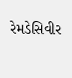રેમડેસિવીર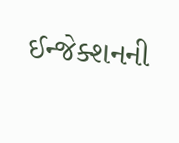ઈન્જેક્શનની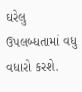ઘરેલુ ઉપલબ્ધતામાં વધુ વધારો કરશે.